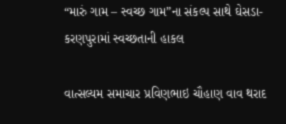“મારું ગામ – સ્વચ્છ ગામ”ના સંકલ્પ સાથે ઘેસડા-કરણપુરામાં સ્વચ્છતાની હાકલ

વાત્સલ્યમ સમાચાર પ્રવિણભાઇ ચૌહાણ વાવ થરાદ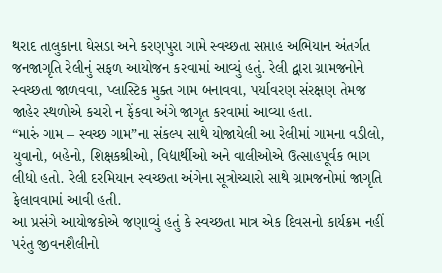થરાદ તાલુકાના ઘેસડા અને કરણપુરા ગામે સ્વચ્છતા સપ્તાહ અભિયાન અંતર્ગત જનજાગૃતિ રેલીનું સફળ આયોજન કરવામાં આવ્યું હતું. રેલી દ્વારા ગ્રામજનોને સ્વચ્છતા જાળવવા, પ્લાસ્ટિક મુક્ત ગામ બનાવવા, પર્યાવરણ સંરક્ષણ તેમજ જાહેર સ્થળોએ કચરો ન ફેંકવા અંગે જાગૃત કરવામાં આવ્યા હતા.
“મારું ગામ – સ્વચ્છ ગામ”ના સંકલ્પ સાથે યોજાયેલી આ રેલીમાં ગામના વડીલો, યુવાનો, બહેનો, શિક્ષકશ્રીઓ, વિદ્યાર્થીઓ અને વાલીઓએ ઉત્સાહપૂર્વક ભાગ લીધો હતો. રેલી દરમિયાન સ્વચ્છતા અંગેના સૂત્રોચ્ચારો સાથે ગ્રામજનોમાં જાગૃતિ ફેલાવવામાં આવી હતી.
આ પ્રસંગે આયોજકોએ જણાવ્યું હતું કે સ્વચ્છતા માત્ર એક દિવસનો કાર્યક્રમ નહીં પરંતુ જીવનશૈલીનો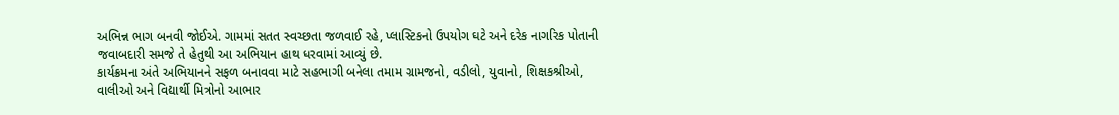અભિન્ન ભાગ બનવી જોઈએ. ગામમાં સતત સ્વચ્છતા જળવાઈ રહે, પ્લાસ્ટિકનો ઉપયોગ ઘટે અને દરેક નાગરિક પોતાની જવાબદારી સમજે તે હેતુથી આ અભિયાન હાથ ધરવામાં આવ્યું છે.
કાર્યક્રમના અંતે અભિયાનને સફળ બનાવવા માટે સહભાગી બનેલા તમામ ગ્રામજનો, વડીલો, યુવાનો, શિક્ષકશ્રીઓ, વાલીઓ અને વિદ્યાર્થી મિત્રોનો આભાર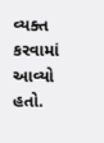વ્યક્ત કરવામાં આવ્યો હતો.